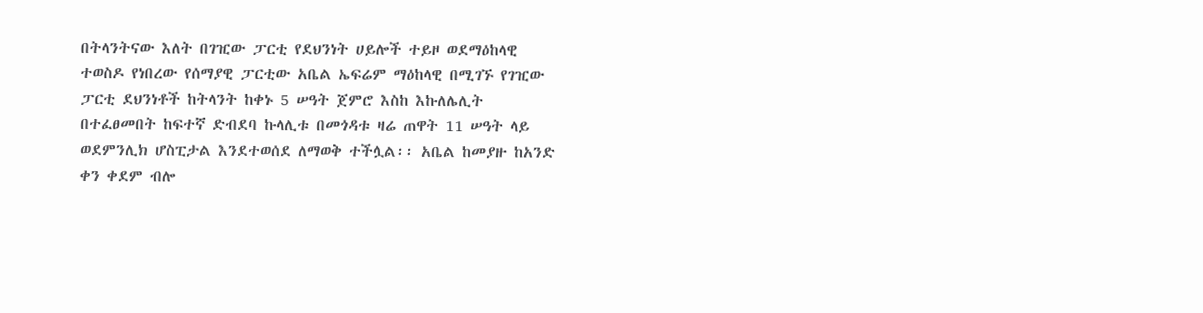በትላንትናው እለት በገዢው ፓርቲ የደህንነት ሀይሎች ተይዞ ወደማዕከላዊ ተወስዶ የነበረው የሰማያዊ ፓርቲው አቤል ኤፍሬም ማዕከላዊ በሚገኙ የገዢው ፓርቲ ደህንነቶች ከትላንት ከቀኑ 5 ሠዓት ጀምሮ እስከ እኩለሌሊት በተፈፀመበት ከፍተኛ ድብደባ ኩላሊቱ በመጎዳቱ ዛሬ ጠዋት 11 ሠዓት ላይ ወደምንሊክ ሆስፒታል እንደተወሰደ ለማወቅ ተችሏል፡፡ አቤል ከመያዙ ከአንድ ቀን ቀደም ብሎ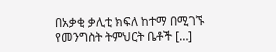በአቃቂ ቃሊቲ ክፍለ ከተማ በሚገኙ የመንግስት ትምህርት ቤቶች […]